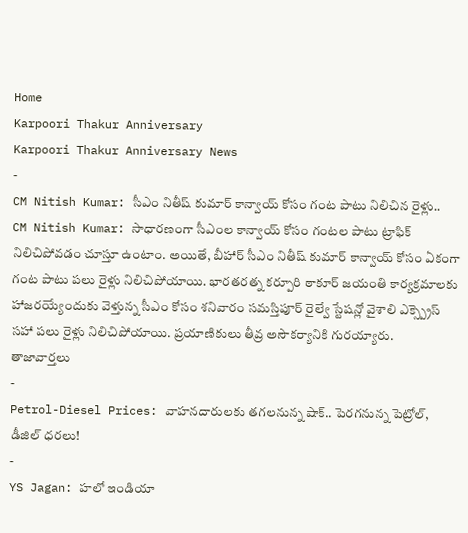Home
Karpoori Thakur Anniversary
Karpoori Thakur Anniversary News
-
CM Nitish Kumar: సీఎం నితీష్ కుమార్ కాన్వాయ్ కోసం గంట పాటు నిలిచిన రైళ్లు..
CM Nitish Kumar: సాధారణంగా సీఎంల కాన్వాయ్ కోసం గంటల పాటు ట్రాఫిక్ నిలిచిపోవడం చూస్తూ ఉంటాం. అయితే, బీహార్ సీఎం నితీష్ కుమార్ కాన్వాయ్ కోసం ఏకంగా గంట పాటు పలు రైళ్లు నిలిచిపోయాయి. భారతరత్న కర్పూరి ఠాకూర్ జయంతి కార్యక్రమాలకు హాజరయ్యేందుకు వెళ్తున్న సీఎం కోసం శనివారం సమస్తిపూర్ రైల్వే స్టేషన్లో వైశాలి ఎక్స్ప్రెస్ సహా పలు రైళ్లు నిలిచిపోయాయి. ప్రయాణికులు తీవ్ర అసౌకర్యానికి గురయ్యారు.
తాజావార్తలు
-
Petrol-Diesel Prices: వాహనదారులకు తగలనున్న షాక్.. పెరగనున్న పెట్రోల్, డీజిల్ ధరలు!
-
YS Jagan: హలో ఇండియా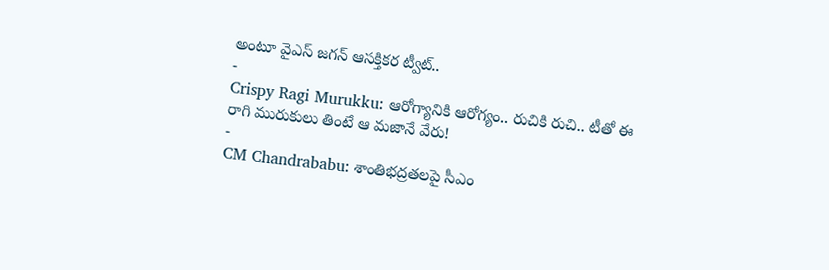అంటూ వైఎస్ జగన్ ఆసక్తికర ట్వీట్..
-
Crispy Ragi Murukku: ఆరోగ్యానికి ఆరోగ్యం.. రుచికి రుచి.. టీతో ఈ రాగి మురుకులు తింటే ఆ మజానే వేరు!
-
CM Chandrababu: శాంతిభద్రతలపై సీఎం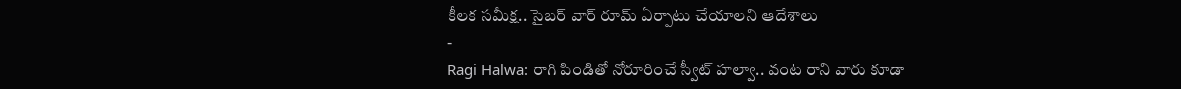కీలక సమీక్ష.. సైబర్ వార్ రూమ్ ఏర్పాటు చేయాలని ఆదేశాలు
-
Ragi Halwa: రాగి పిండితో నోరూరించే స్వీట్ హల్వా.. వంట రాని వారు కూడా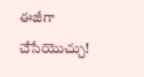ఈజీగా చేసేయొచ్చు!